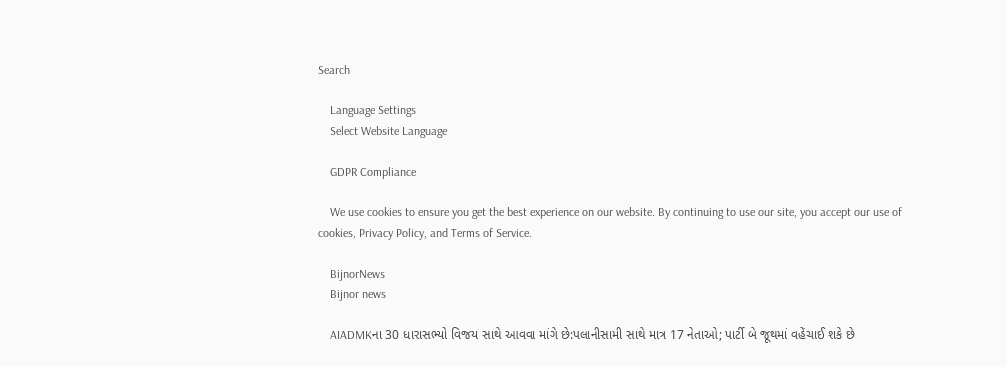Search

    Language Settings
    Select Website Language

    GDPR Compliance

    We use cookies to ensure you get the best experience on our website. By continuing to use our site, you accept our use of cookies, Privacy Policy, and Terms of Service.

    BijnorNews
    Bijnor news

    AIADMKના 30 ધારાસભ્યો વિજય સાથે આવવા માંગે છે:પલાનીસામી સાથે માત્ર 17 નેતાઓ; પાર્ટી બે જૂથમાં વહેંચાઈ શકે છે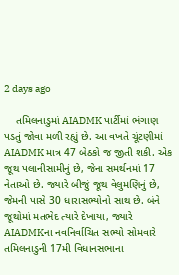2 days ago

    તમિલનાડુમાં AIADMK પાર્ટીમાં ભંગાણ પડતું જોવા મળી રહ્યું છે. આ વખતે ચૂંટણીમાં AIADMK માત્ર 47 બેઠકો જ જીતી શકી. એક જૂથ પલાનીસામીનું છે, જેના સમર્થનમાં 17 નેતાઓ છે. જ્યારે બીજું જૂથ વેલુમણિનું છે, જેમની પાસે 30 ધારાસભ્યોનો સાથ છે. બંને જૂથોમાં મતભેદ ત્યારે દેખાયા, જ્યારે AIADMKના નવનિર્વાચિત સભ્યો સોમવારે તમિલનાડુની 17મી વિધાનસભાના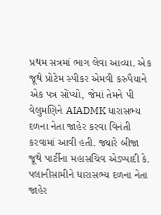પ્રથમ સત્રમાં ભાગ લેવા આવ્યા. એક જૂથે પ્રોટેમ સ્પીકર એમવી કરુપૈયાને એક પત્ર સોંપ્યો, જેમાં તેમને પી વેલુમણિને AIADMK ધારાસભ્ય દળના નેતા જાહેર કરવા વિનંતી કરવામાં આવી હતી. જ્યારે બીજા જૂથે પાર્ટીના મહાસચિવ એડપ્પાદી કે. પલાનીસામીને ધારાસભ્ય દળના નેતા જાહેર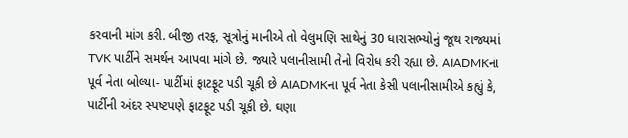કરવાની માંગ કરી. બીજી તરફ, સૂત્રોનું માનીએ તો વેલુમણિ સાથેનું 30 ધારાસભ્યોનું જૂથ રાજ્યમાં TVK પાર્ટીને સમર્થન આપવા માંગે છે. જ્યારે પલાનીસામી તેનો વિરોધ કરી રહ્યા છે. AIADMKના પૂર્વ નેતા બોલ્યા- પાર્ટીમાં ફાટફૂટ પડી ચૂકી છે AIADMKના પૂર્વ નેતા કેસી પલાનીસામીએ કહ્યું કે, પાર્ટીની અંદર સ્પષ્ટપણે ફાટફૂટ પડી ચૂકી છે. ઘણા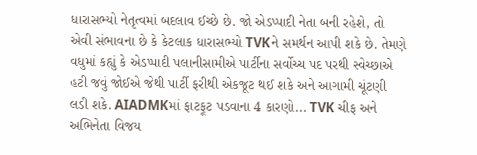ધારાસભ્યો નેતૃત્વમાં બદલાવ ઈચ્છે છે. જો એડપ્પાદી નેતા બની રહેશે, તો એવી સંભાવના છે કે કેટલાક ધારાસભ્યો TVKને સમર્થન આપી શકે છે. તેમણે વધુમાં કહ્યું કે એડપ્પાદી પલાનીસામીએ પાર્ટીના સર્વોચ્ચ પદ પરથી સ્વેચ્છાએ હટી જવું જોઈએ જેથી પાર્ટી ફરીથી એકજૂટ થઈ શકે અને આગામી ચૂંટણી લડી શકે. AIADMKમાં ફાટફૂટ પડવાના 4 કારણો... TVK ચીફ અને અભિનેતા વિજય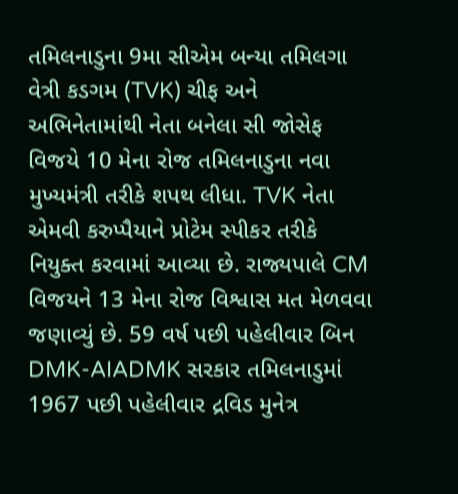તમિલનાડુના 9મા સીએમ બન્યા તમિલગા વેત્રી કડગમ (TVK) ચીફ અને અભિનેતામાંથી નેતા બનેલા સી જોસેફ વિજયે 10 મેના રોજ તમિલનાડુના નવા મુખ્યમંત્રી તરીકે શપથ લીધા. TVK નેતા એમવી કરુપ્પૈયાને પ્રોટેમ સ્પીકર તરીકે નિયુક્ત કરવામાં આવ્યા છે. રાજ્યપાલે CM વિજયને 13 મેના રોજ વિશ્વાસ મત મેળવવા જણાવ્યું છે. 59 વર્ષ પછી પહેલીવાર બિન DMK-AIADMK સરકાર તમિલનાડુમાં 1967 પછી પહેલીવાર દ્રવિડ મુનેત્ર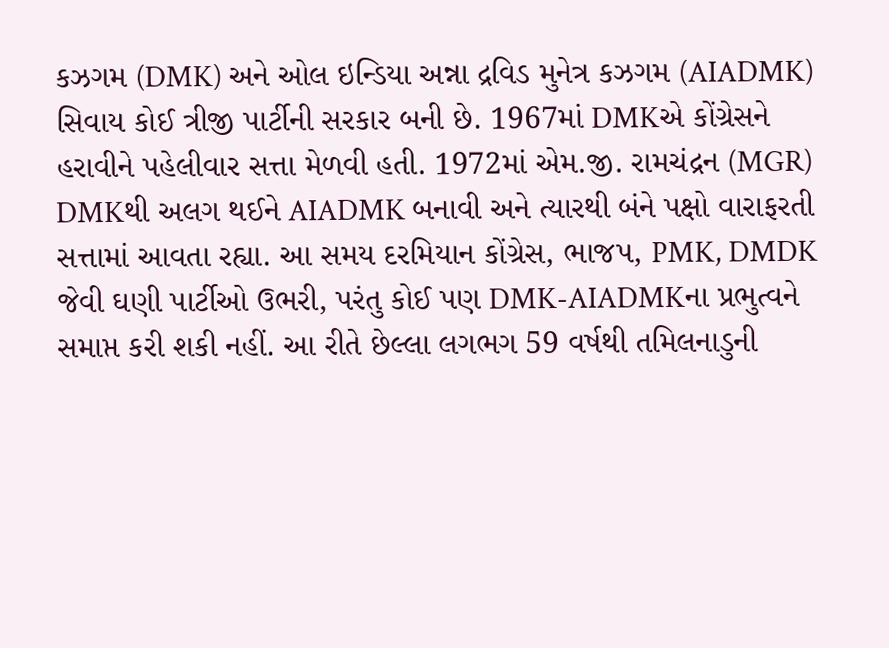કઝગમ (DMK) અને ઓલ ઇન્ડિયા અન્ના દ્રવિડ મુનેત્ર કઝગમ (AIADMK) સિવાય કોઈ ત્રીજી પાર્ટીની સરકાર બની છે. 1967માં DMKએ કોંગ્રેસને હરાવીને પહેલીવાર સત્તા મેળવી હતી. 1972માં એમ.જી. રામચંદ્રન (MGR) DMKથી અલગ થઈને AIADMK બનાવી અને ત્યારથી બંને પક્ષો વારાફરતી સત્તામાં આવતા રહ્યા. આ સમય દરમિયાન કોંગ્રેસ, ભાજપ, PMK, DMDK જેવી ઘણી પાર્ટીઓ ઉભરી, પરંતુ કોઈ પણ DMK-AIADMKના પ્રભુત્વને સમાપ્ત કરી શકી નહીં. આ રીતે છેલ્લા લગભગ 59 વર્ષથી તમિલનાડુની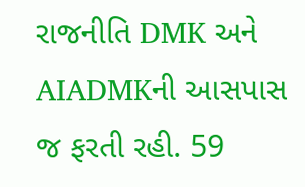રાજનીતિ DMK અને AIADMKની આસપાસ જ ફરતી રહી. 59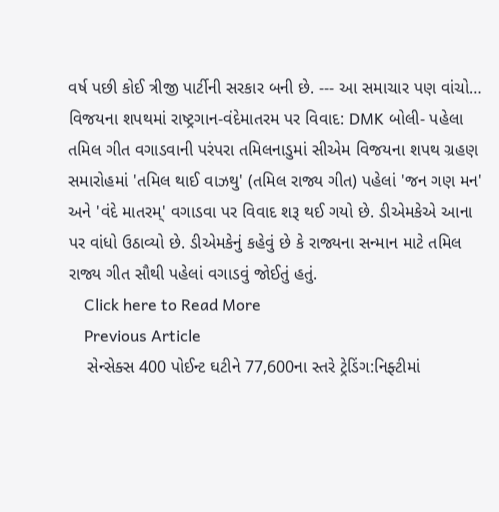વર્ષ પછી કોઈ ત્રીજી પાર્ટીની સરકાર બની છે. --- આ સમાચાર પણ વાંચો… વિજયના શપથમાં રાષ્ટ્રગાન-વંદેમાતરમ પર વિવાદ: DMK બોલી- પહેલા તમિલ ગીત વગાડવાની પરંપરા તમિલનાડુમાં સીએમ વિજયના શપથ ગ્રહણ સમારોહમાં 'તમિલ થાઈ વાઝથુ' (તમિલ રાજ્ય ગીત) પહેલાં 'જન ગણ મન' અને 'વંદે માતરમ્' વગાડવા પર વિવાદ શરૂ થઈ ગયો છે. ડીએમકેએ આના પર વાંધો ઉઠાવ્યો છે. ડીએમકેનું કહેવું છે કે રાજ્યના સન્માન માટે તમિલ રાજ્ય ગીત સૌથી પહેલાં વગાડવું જોઈતું હતું.
    Click here to Read More
    Previous Article
    સેન્સેક્સ 400 પોઈન્ટ ઘટીને 77,600ના સ્તરે ટ્રેડિંગ:નિફ્ટીમાં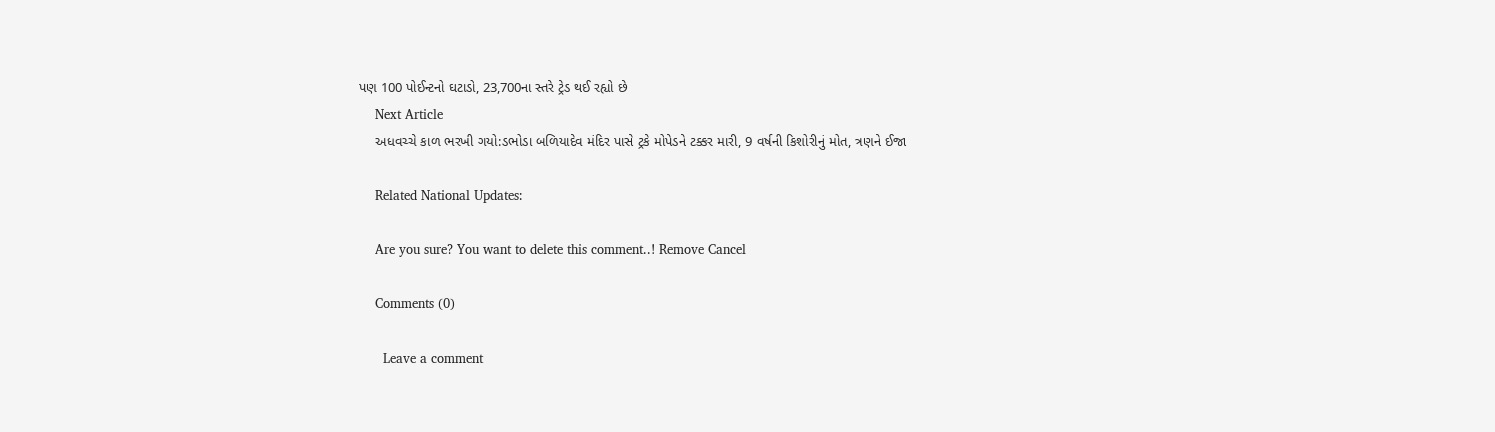પણ 100 પોઈન્ટનો ઘટાડો, 23,700ના સ્તરે ટ્રેડ થઈ રહ્યો છે
    Next Article
    અધવચ્ચે કાળ ભરખી ગયો:ડભોડા બળિયાદેવ મંદિર પાસે ટ્રકે મોપેડને ટક્કર મારી, 9 વર્ષની કિશોરીનું મોત, ત્રણને ઈજા

    Related National Updates:

    Are you sure? You want to delete this comment..! Remove Cancel

    Comments (0)

      Leave a comment